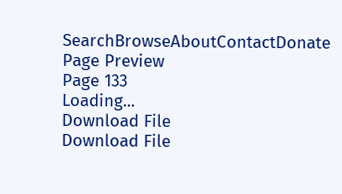SearchBrowseAboutContactDonate
Page Preview
Page 133
Loading...
Download File
Download File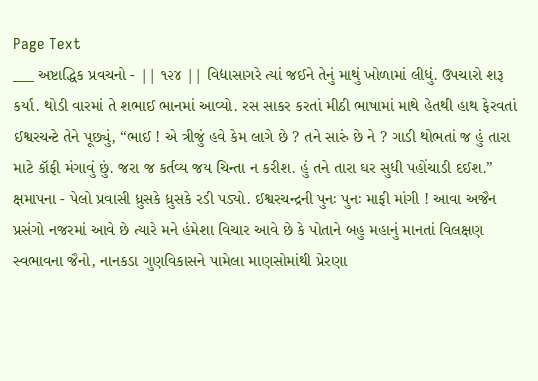Page Text
___ અષ્ટાદ્ધિક પ્રવચનો - || ૧૨૪ || વિદ્યાસાગરે ત્યાં જઈને તેનું માથું ખોળામાં લીધું. ઉપચારો શરૂ કર્યા. થોડી વારમાં તે શભાઈ ભાનમાં આવ્યો. રસ સાકર કરતાં મીઠી ભાષામાં માથે હેતથી હાથ ફેરવતાં ઈશ્વરચન્ટે તેને પૂછ્યું, “ભાઈ ! એ ત્રીજું હવે કેમ લાગે છે ? તને સારું છે ને ? ગાડી થોભતાં જ હું તારા માટે કૉફી મંગાવું છું. જરા જ કર્તવ્ય જય ચિન્તા ન કરીશ. હું તને તારા ઘર સુધી પહોંચાડી દઈશ.” ક્ષમાપના - પેલો પ્રવાસી ધ્રુસકે ધ્રુસકે રડી પડ્યો. ઈશ્વરચન્દ્રની પુનઃ પુનઃ માફી માંગી ! આવા અજૈન પ્રસંગો નજરમાં આવે છે ત્યારે મને હંમેશા વિચાર આવે છે કે પોતાને બહુ મહાનું માનતાં વિલક્ષણ સ્વભાવના જૈનો, નાનકડા ગુણવિકાસને પામેલા માણસોમાંથી પ્રેરણા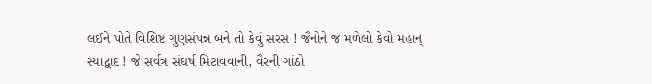લઈને પોતે વિશિષ્ટ ગુણસંપન્ન બને તો કેવું સરસ ! જૈનોને જ મળેલો કેવો મહાન્ સ્યાદ્વાદ ! જે સર્વત્ર સંઘર્ષ મિટાવવાની, વૈરની ગાંઠો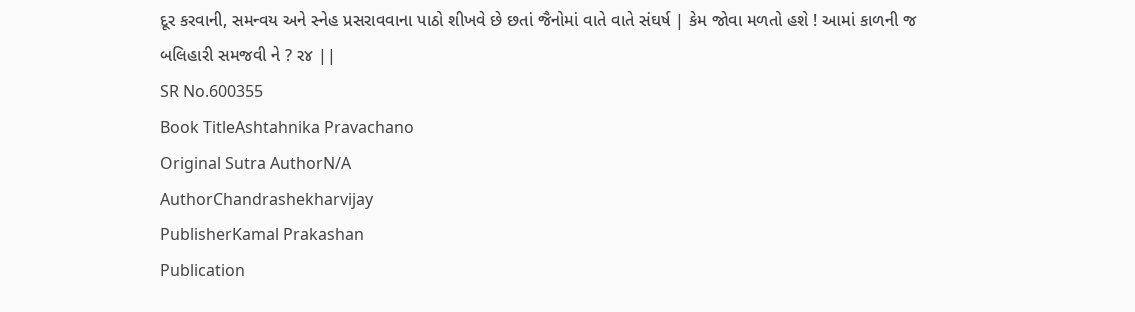દૂર કરવાની, સમન્વય અને સ્નેહ પ્રસરાવવાના પાઠો શીખવે છે છતાં જૈનોમાં વાતે વાતે સંઘર્ષ | કેમ જોવા મળતો હશે ! આમાં કાળની જ બલિહારી સમજવી ને ? ર૪ ||
SR No.600355
Book TitleAshtahnika Pravachano
Original Sutra AuthorN/A
AuthorChandrashekharvijay
PublisherKamal Prakashan
Publication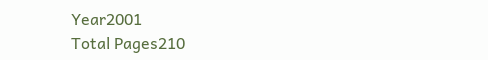Year2001
Total Pages210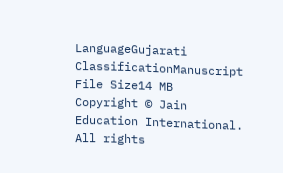LanguageGujarati
ClassificationManuscript
File Size14 MB
Copyright © Jain Education International. All rights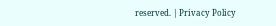reserved. | Privacy Policy